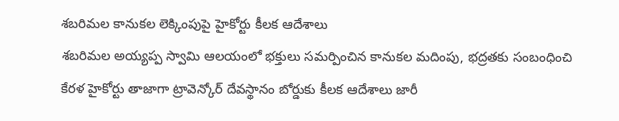శబరిమల కానుకల లెక్కింపుపై హైకోర్టు కీలక ఆదేశాలు
శబరిమల అయ్యప్ప స్వామి ఆలయంలో భక్తులు సమర్పించిన కానుకల మదింపు, భద్రతకు సంబంధించి కేరళ హైకోర్టు తాజాగా ట్రావెన్కోర్ దేవస్థానం బోర్డుకు కీలక ఆదేశాలు జారీ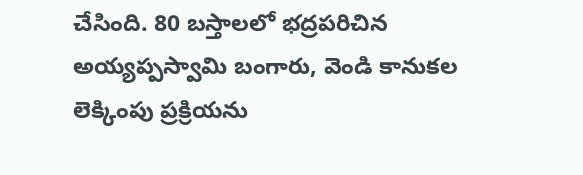చేసింది. 80 బస్తాలలో భద్రపరిచిన అయ్యప్పస్వామి బంగారు, వెండి కానుకల లెక్కింపు ప్రక్రియను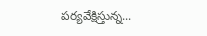పర్యవేక్షిస్తున్న...